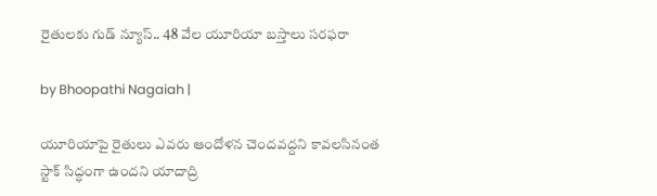రైతులకు గుడ్ న్యూస్.. 48 వేల యూరియా బస్తాలు సరఫరా

by Bhoopathi Nagaiah |

యూరియాపై రైతులు ఎవరు ఆందోళన చెందవద్దని కావలసినంత స్టాక్ సిద్ధంగా ఉందని యాదాద్రి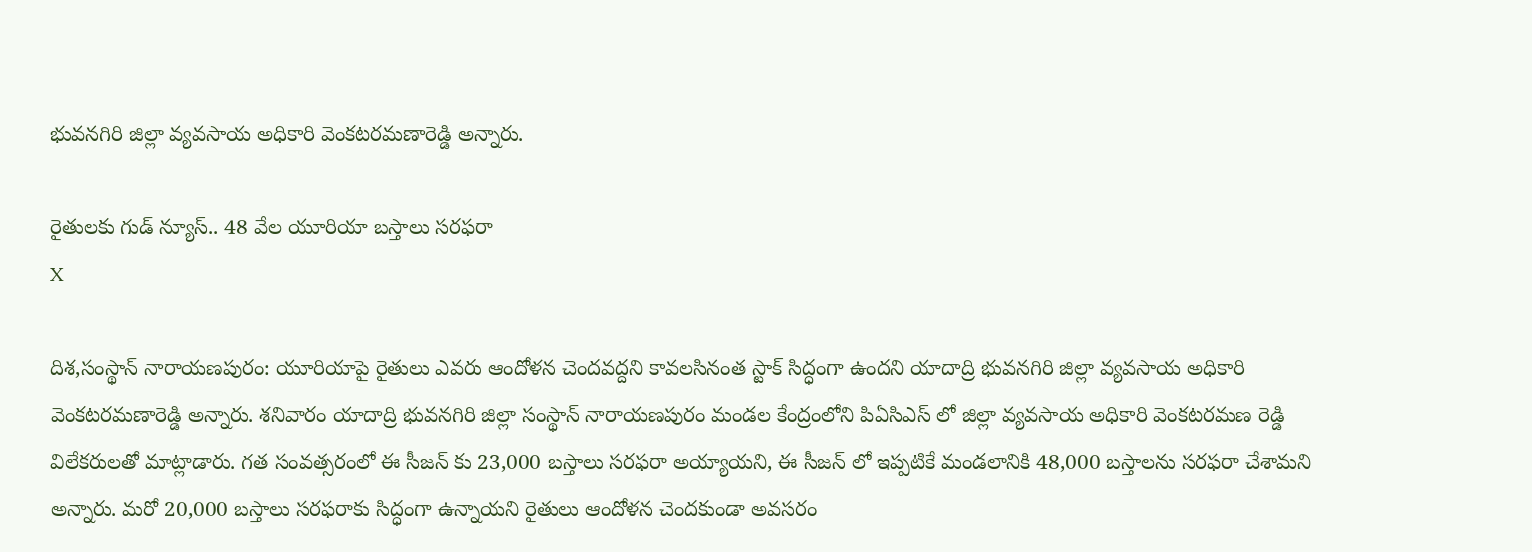భువనగిరి జిల్లా వ్యవసాయ అధికారి వెంకటరమణారెడ్డి అన్నారు.

రైతులకు గుడ్ న్యూస్.. 48 వేల యూరియా బస్తాలు సరఫరా
X

దిశ,సంస్థాన్ నారాయణపురం: యూరియాపై రైతులు ఎవరు ఆందోళన చెందవద్దని కావలసినంత స్టాక్ సిద్ధంగా ఉందని యాదాద్రి భువనగిరి జిల్లా వ్యవసాయ అధికారి వెంకటరమణారెడ్డి అన్నారు. శనివారం యాదాద్రి భువనగిరి జిల్లా సంస్థాన్ నారాయణపురం మండల కేంద్రంలోని పిఏసిఎస్ లో జిల్లా వ్యవసాయ అధికారి వెంకటరమణ రెడ్డి విలేకరులతో మాట్లాడారు. గత సంవత్సరంలో ఈ సీజన్ కు 23,000 బస్తాలు సరఫరా అయ్యాయని, ఈ సీజన్ లో ఇప్పటికే మండలానికి 48,000 బస్తాలను సరఫరా చేశామని అన్నారు. మరో 20,000 బస్తాలు సరఫరాకు సిద్ధంగా ఉన్నాయని రైతులు ఆందోళన చెందకుండా అవసరం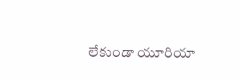లేకుండా యూరియా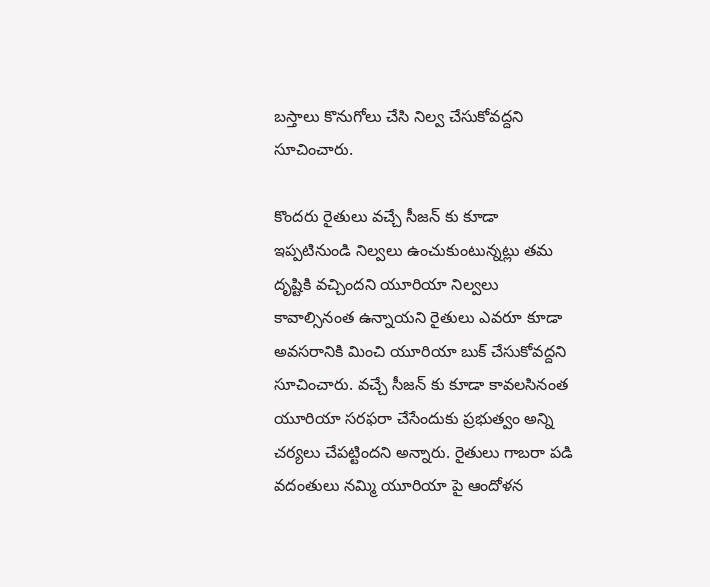బస్తాలు కొనుగోలు చేసి నిల్వ చేసుకోవద్దని సూచించారు.

కొందరు రైతులు వచ్చే సీజన్ కు కూడా ఇప్పటినుండి నిల్వలు ఉంచుకుంటున్నట్లు తమ దృష్టికి వచ్చిందని యూరియా నిల్వలు కావాల్సినంత ఉన్నాయని రైతులు ఎవరూ కూడా అవసరానికి మించి యూరియా బుక్ చేసుకోవద్దని సూచించారు. వచ్చే సీజన్ కు కూడా కావలసినంత యూరియా సరఫరా చేసేందుకు ప్రభుత్వం అన్ని చర్యలు చేపట్టిందని అన్నారు. రైతులు గాబరా పడి వదంతులు నమ్మి యూరియా పై ఆందోళన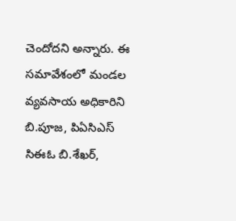చెందోదని అన్నారు. ఈ సమావేశంలో మండల వ్యవసాయ అధికారిని బి.పూజ, పిఏసిఎస్ సిఈఓ బి.శేఖర్,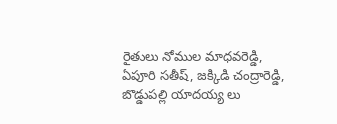రైతులు నోముల మాధవరెడ్డి, ఏపూరి సతీష్, జక్కిడి చంద్రారెడ్డి, బొడ్డుపల్లి యాదయ్య లు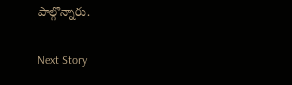పాల్గొన్నారు.

Next Story